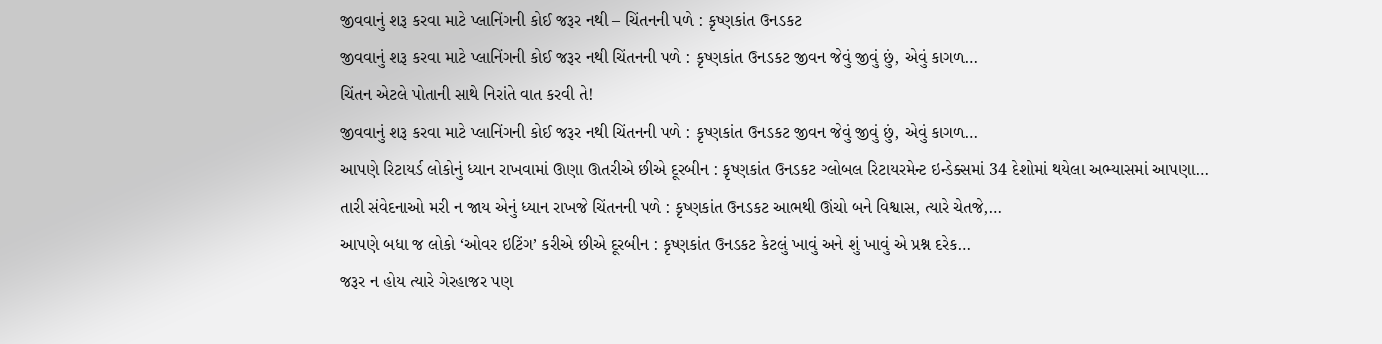જીવવાનું શરૂ કરવા માટે પ્લાનિંગની કોઈ જરૂર નથી – ચિંતનની પળે : કૃષ્ણકાંત ઉનડકટ
જીવવાનું શરૂ કરવા માટે પ્લાનિંગની કોઈ જરૂર નથી ચિંતનની પળે : કૃષ્ણકાંત ઉનડકટ જીવન જેવું જીવું છું, એવું કાગળ…
ચિંતન એટલે પોતાની સાથે નિરાંતે વાત કરવી તે!
જીવવાનું શરૂ કરવા માટે પ્લાનિંગની કોઈ જરૂર નથી ચિંતનની પળે : કૃષ્ણકાંત ઉનડકટ જીવન જેવું જીવું છું, એવું કાગળ…
આપણે રિટાયર્ડ લોકોનું ધ્યાન રાખવામાં ઊણા ઊતરીએ છીએ દૂરબીન : કૃષ્ણકાંત ઉનડકટ ગ્લોબલ રિટાયરમેન્ટ ઇન્ડેક્સમાં 34 દેશોમાં થયેલા અભ્યાસમાં આપણા…
તારી સંવેદનાઓ મરી ન જાય એનું ધ્યાન રાખજે ચિંતનની પળે : કૃષ્ણકાંત ઉનડકટ આભથી ઊંચો બને વિશ્વાસ, ત્યારે ચેતજે,…
આપણે બધા જ લોકો ‘ઓવર ઇટિંગ’ કરીએ છીએ દૂરબીન : કૃષ્ણકાંત ઉનડકટ કેટલું ખાવું અને શું ખાવું એ પ્રશ્ન દરેક…
જરૂર ન હોય ત્યારે ગેરહાજર પણ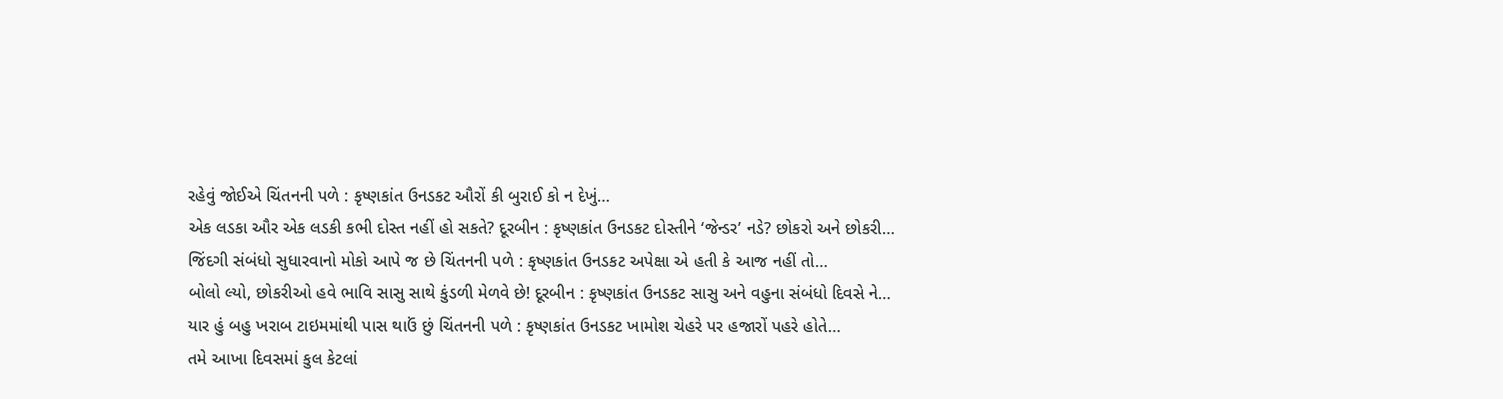રહેવું જોઈએ ચિંતનની પળે : કૃષ્ણકાંત ઉનડકટ ઔરોં કી બુરાઈ કો ન દેખું…
એક લડકા ઔર એક લડકી કભી દોસ્ત નહીં હો સકતે? દૂરબીન : કૃષ્ણકાંત ઉનડકટ દોસ્તીને ‘જેન્ડર’ નડે? છોકરો અને છોકરી…
જિંદગી સંબંધો સુધારવાનો મોકો આપે જ છે ચિંતનની પળે : કૃષ્ણકાંત ઉનડકટ અપેક્ષા એ હતી કે આજ નહીં તો…
બોલો લ્યો, છોકરીઓ હવે ભાવિ સાસુ સાથે કુંડળી મેળવે છે! દૂરબીન : કૃષ્ણકાંત ઉનડકટ સાસુ અને વહુના સંબંધો દિવસે ને…
યાર હું બહુ ખરાબ ટાઇમમાંથી પાસ થાઉં છું ચિંતનની પળે : કૃષ્ણકાંત ઉનડકટ ખામોશ ચેહરે પર હજારોં પહરે હોતે…
તમે આખા દિવસમાં કુલ કેટલાં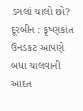ડગલાં ચાલો છો? દૂરબીન : કૃષ્ણકાંત ઉનડકટ આપણે બધા ચાલવાની આદત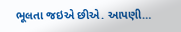ભૂલતા જઇએ છીએ. આપણી…